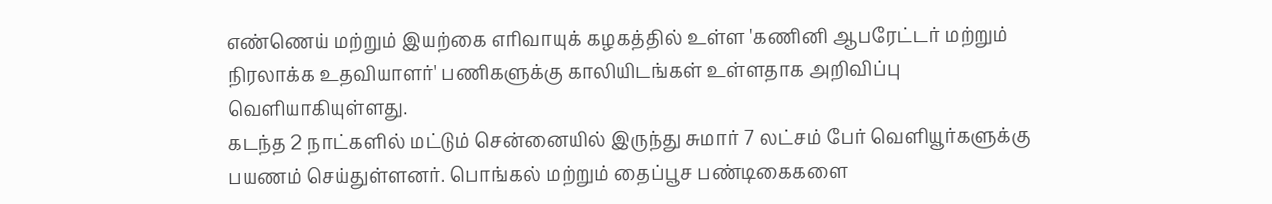எண்ணெய் மற்றும் இயற்கை எரிவாயுக் கழகத்தில் உள்ள 'கணினி ஆபரேட்டர் மற்றும் நிரலாக்க உதவியாளர்' பணிகளுக்கு காலியிடங்கள் உள்ளதாக அறிவிப்பு வெளியாகியுள்ளது.
கடந்த 2 நாட்களில் மட்டும் சென்னையில் இருந்து சுமார் 7 லட்சம் பேர் வெளியூர்களுக்கு பயணம் செய்துள்ளனர். பொங்கல் மற்றும் தைப்பூச பண்டிகைகளை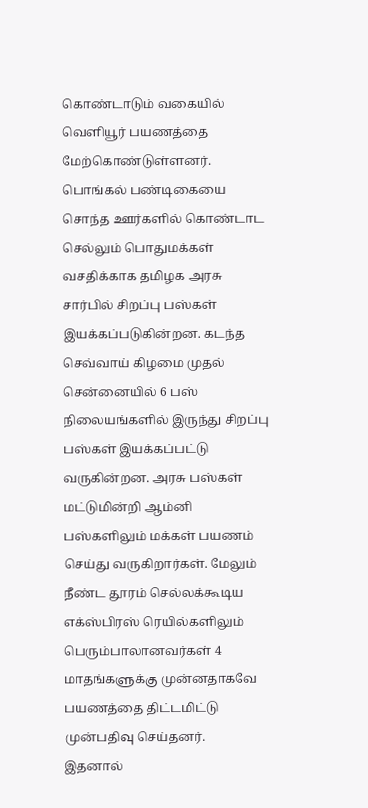கொண்டாடும் வகையில் வெளியூர் பயணத்தை மேற்கொண்டுள்ளனர்.
பொங்கல் பண்டிகையை சொந்த ஊர்களில் கொண்டாட செல்லும் பொதுமக்கள் வசதிக்காக தமிழக அரசு சார்பில் சிறப்பு பஸ்கள் இயக்கப்படுகின்றன. கடந்த செவ்வாய் கிழமை முதல் சென்னையில் 6 பஸ் நிலையங்களில் இருந்து சிறப்பு பஸ்கள் இயக்கப்பட்டு வருகின்றன. அரசு பஸ்கள் மட்டுமின்றி ஆம்னி பஸ்களிலும் மக்கள் பயணம் செய்து வருகிறார்கள். மேலும் நீண்ட தூரம் செல்லக்கூடிய எக்ஸ்பிரஸ் ரெயில்களிலும் பெரும்பாலானவர்கள் 4 மாதங்களுக்கு முன்னதாகவே பயணத்தை திட்டமிட்டு முன்பதிவு செய்தனர்.
இதனால்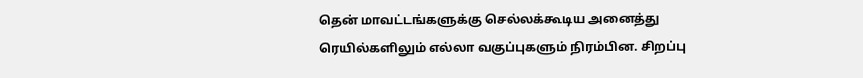தென் மாவட்டங்களுக்கு செல்லக்கூடிய அனைத்து ரெயில்களிலும் எல்லா வகுப்புகளும் நிரம்பின. சிறப்பு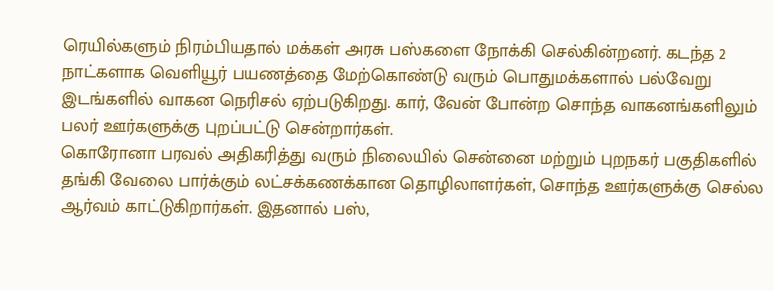ரெயில்களும் நிரம்பியதால் மக்கள் அரசு பஸ்களை நோக்கி செல்கின்றனர். கடந்த 2 நாட்களாக வெளியூர் பயணத்தை மேற்கொண்டு வரும் பொதுமக்களால் பல்வேறு இடங்களில் வாகன நெரிசல் ஏற்படுகிறது. கார், வேன் போன்ற சொந்த வாகனங்களிலும் பலர் ஊர்களுக்கு புறப்பட்டு சென்றார்கள்.
கொரோனா பரவல் அதிகரித்து வரும் நிலையில் சென்னை மற்றும் புறநகர் பகுதிகளில் தங்கி வேலை பார்க்கும் லட்சக்கணக்கான தொழிலாளர்கள், சொந்த ஊர்களுக்கு செல்ல ஆர்வம் காட்டுகிறார்கள். இதனால் பஸ்,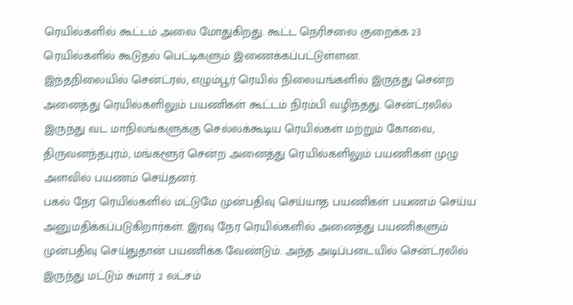ரெயில்களில் கூட்டம் அலை மோதுகிறது. கூட்ட நெரிசலை குறைக்க 23 ரெயில்களில் கூடுதல் பெட்டிகளும் இணைக்கப்பட்டுள்ளன.
இந்தநிலையில் சென்ட்ரல், எழும்பூர் ரெயில் நிலையங்களில் இருந்து சென்ற அனைத்து ரெயில்களிலும் பயணிகள் கூட்டம் நிரம்பி வழிந்தது. சென்ட்ரலில் இருந்து வட மாநிலங்களுக்கு செல்லக்கூடிய ரெயில்கள் மற்றும் கோவை, திருவனந்தபுரம், மங்களூர் சென்ற அனைத்து ரெயில்களிலும் பயணிகள் முழு அளவில் பயணம் செய்தனர்.
பகல் நேர ரெயில்களில் மட்டுமே முன்பதிவு செய்யாத பயணிகள் பயணம் செய்ய அனுமதிக்கப்படுகிறார்கள். இரவு நேர ரெயில்களில் அனைத்து பயணிகளும் முன்பதிவு செய்துதான் பயணிக்க வேண்டும். அந்த அடிப்படையில் சென்ட்ரலில் இருந்து மட்டும் சுமார் 2 லட்சம்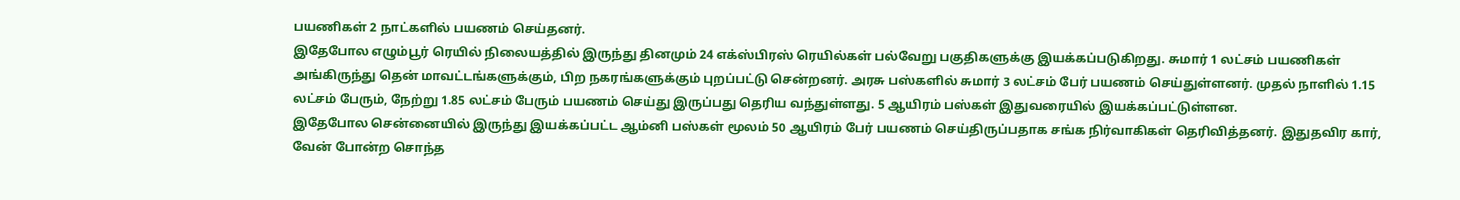பயணிகள் 2 நாட்களில் பயணம் செய்தனர்.
இதேபோல எழும்பூர் ரெயில் நிலையத்தில் இருந்து தினமும் 24 எக்ஸ்பிரஸ் ரெயில்கள் பல்வேறு பகுதிகளுக்கு இயக்கப்படுகிறது. சுமார் 1 லட்சம் பயணிகள் அங்கிருந்து தென் மாவட்டங்களுக்கும், பிற நகரங்களுக்கும் புறப்பட்டு சென்றனர். அரசு பஸ்களில் சுமார் 3 லட்சம் பேர் பயணம் செய்துள்ளனர். முதல் நாளில் 1.15 லட்சம் பேரும், நேற்று 1.85 லட்சம் பேரும் பயணம் செய்து இருப்பது தெரிய வந்துள்ளது. 5 ஆயிரம் பஸ்கள் இதுவரையில் இயக்கப்பட்டுள்ளன.
இதேபோல சென்னையில் இருந்து இயக்கப்பட்ட ஆம்னி பஸ்கள் மூலம் 50 ஆயிரம் பேர் பயணம் செய்திருப்பதாக சங்க நிர்வாகிகள் தெரிவித்தனர். இதுதவிர கார், வேன் போன்ற சொந்த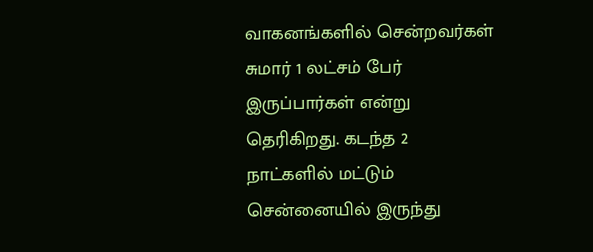வாகனங்களில் சென்றவர்கள் சுமார் 1 லட்சம் பேர் இருப்பார்கள் என்று தெரிகிறது. கடந்த 2 நாட்களில் மட்டும் சென்னையில் இருந்து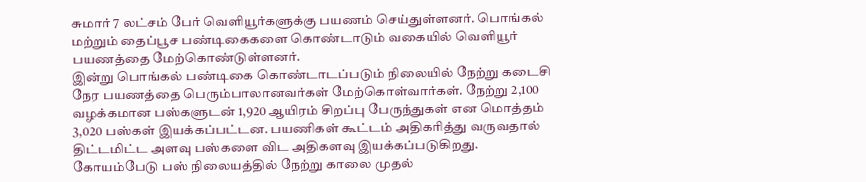சுமார் 7 லட்சம் பேர் வெளியூர்களுக்கு பயணம் செய்துள்ளனர். பொங்கல் மற்றும் தைப்பூச பண்டிகைகளை கொண்டாடும் வகையில் வெளியூர் பயணத்தை மேற்கொண்டுள்ளனர்.
இன்று பொங்கல் பண்டிகை கொண்டாடப்படும் நிலையில் நேற்று கடைசி நேர பயணத்தை பெரும்பாலானவர்கள் மேற்கொள்வார்கள். நேற்று 2,100 வழக்கமான பஸ்களுடன் 1,920 ஆயிரம் சிறப்பு பேருந்துகள் என மொத்தம் 3,020 பஸ்கள் இயக்கப்பட்டன. பயணிகள் கூட்டம் அதிகரித்து வருவதால் திட்டமிட்ட அளவு பஸ்களை விட அதிகளவு இயக்கப்படுகிறது. கோயம்பேடு பஸ் நிலையத்தில் நேற்று காலை முதல்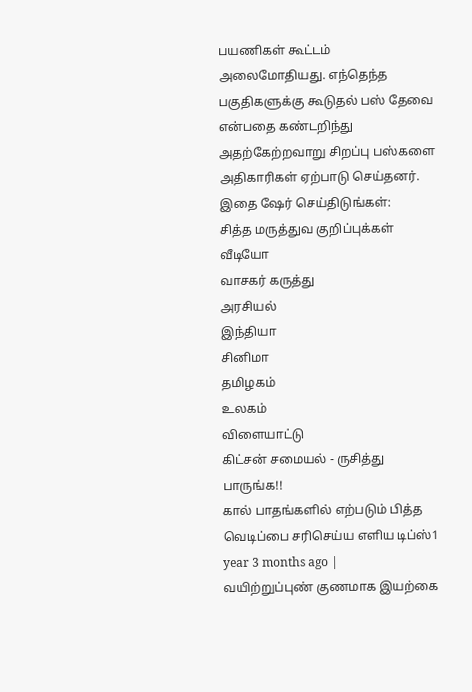பயணிகள் கூட்டம் அலைமோதியது. எந்தெந்த பகுதிகளுக்கு கூடுதல் பஸ் தேவை என்பதை கண்டறிந்து அதற்கேற்றவாறு சிறப்பு பஸ்களை அதிகாரிகள் ஏற்பாடு செய்தனர்.
இதை ஷேர் செய்திடுங்கள்:
சித்த மருத்துவ குறிப்புக்கள்
வீடியோ
வாசகர் கருத்து
அரசியல்
இந்தியா
சினிமா
தமிழகம்
உலகம்
விளையாட்டு
கிட்சன் சமையல் - ருசித்து பாருங்க!!
கால் பாதங்களில் எற்படும் பித்த வெடிப்பை சரிசெய்ய எளிய டிப்ஸ்1 year 3 months ago |
வயிற்றுப்புண் குணமாக இயற்கை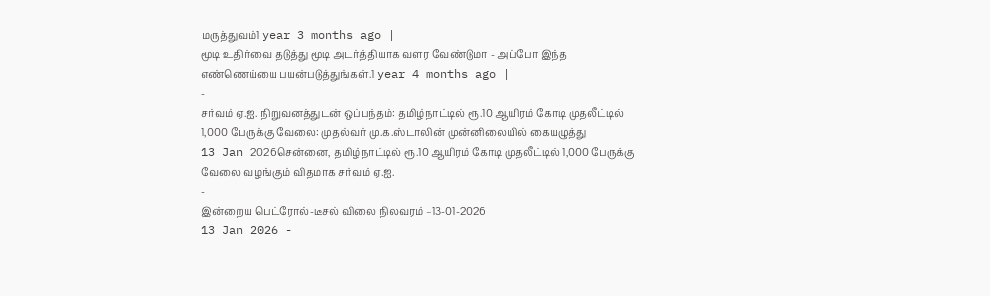மருத்துவம்1 year 3 months ago |
மூடி உதிர்வை தடுத்து மூடி அடர்த்தியாக வளர வேண்டுமா - அப்போ இந்த எண்ணெய்யை பயன்படுத்துங்கள்.1 year 4 months ago |
-
சர்வம் ஏ.ஐ. நிறுவனத்துடன் ஒப்பந்தம்: தமிழ்நாட்டில் ரூ.10 ஆயிரம் கோடி முதலீட்டில் 1,000 பேருக்கு வேலை: முதல்வர் மு.க.ஸ்டாலின் முன்னிலையில் கையழுத்து
13 Jan 2026சென்னை, தமிழ்நாட்டில் ரூ.10 ஆயிரம் கோடி முதலீட்டில் 1,000 பேருக்கு வேலை வழங்கும் விதமாக சர்வம் ஏ.ஐ.
-
இன்றைய பெட்ரோல்-டீசல் விலை நிலவரம் –13-01-2026
13 Jan 2026 -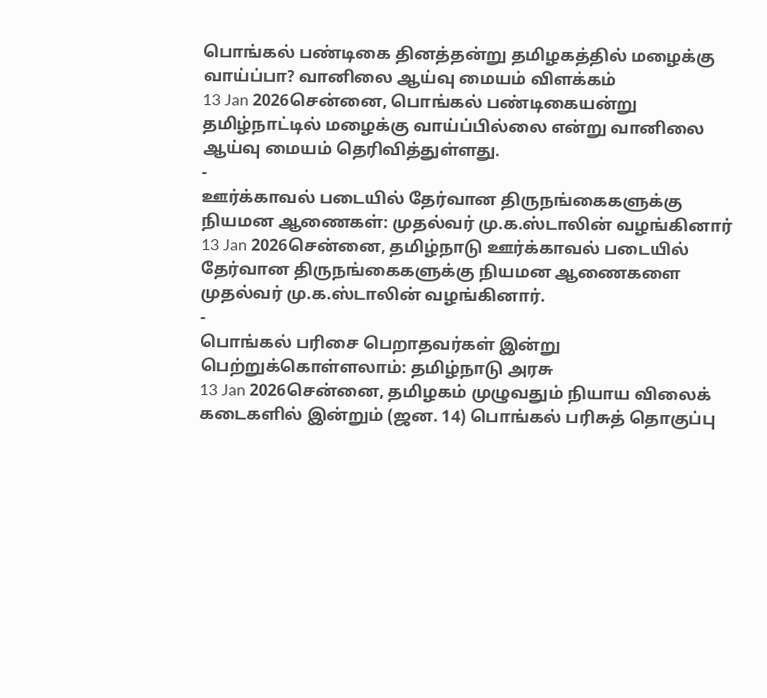பொங்கல் பண்டிகை தினத்தன்று தமிழகத்தில் மழைக்கு வாய்ப்பா? வானிலை ஆய்வு மையம் விளக்கம்
13 Jan 2026சென்னை, பொங்கல் பண்டிகையன்று தமிழ்நாட்டில் மழைக்கு வாய்ப்பில்லை என்று வானிலை ஆய்வு மையம் தெரிவித்துள்ளது.
-
ஊர்க்காவல் படையில் தேர்வான திருநங்கைகளுக்கு நியமன ஆணைகள்: முதல்வர் மு.க.ஸ்டாலின் வழங்கினார்
13 Jan 2026சென்னை, தமிழ்நாடு ஊர்க்காவல் படையில் தேர்வான திருநங்கைகளுக்கு நியமன ஆணைகளை முதல்வர் மு.க.ஸ்டாலின் வழங்கினார்.
-
பொங்கல் பரிசை பெறாதவர்கள் இன்று பெற்றுக்கொள்ளலாம்: தமிழ்நாடு அரசு
13 Jan 2026சென்னை, தமிழகம் முழுவதும் நியாய விலைக் கடைகளில் இன்றும் (ஜன. 14) பொங்கல் பரிசுத் தொகுப்பு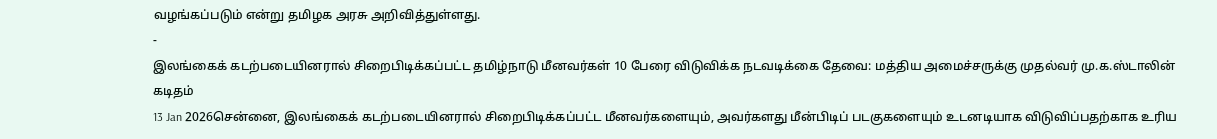வழங்கப்படும் என்று தமிழக அரசு அறிவித்துள்ளது.
-
இலங்கைக் கடற்படையினரால் சிறைபிடிக்கப்பட்ட தமிழ்நாடு மீனவர்கள் 10 பேரை விடுவிக்க நடவடிக்கை தேவை: மத்திய அமைச்சருக்கு முதல்வர் மு.க.ஸ்டாலின் கடிதம்
13 Jan 2026சென்னை, இலங்கைக் கடற்படையினரால் சிறைபிடிக்கப்பட்ட மீனவர்களையும், அவர்களது மீன்பிடிப் படகுகளையும் உடனடியாக விடுவிப்பதற்காக உரிய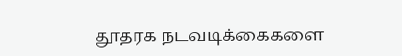தூதரக நடவடிக்கைகளை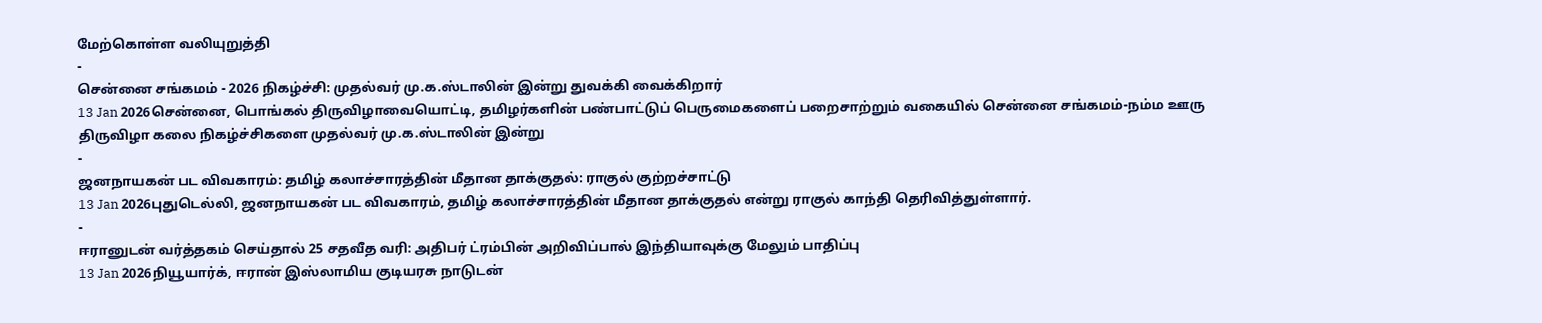மேற்கொள்ள வலியுறுத்தி
-
சென்னை சங்கமம் - 2026 நிகழ்ச்சி: முதல்வர் மு.க.ஸ்டாலின் இன்று துவக்கி வைக்கிறார்
13 Jan 2026சென்னை, பொங்கல் திருவிழாவையொட்டி, தமிழர்களின் பண்பாட்டுப் பெருமைகளைப் பறைசாற்றும் வகையில் சென்னை சங்கமம்-நம்ம ஊரு திருவிழா கலை நிகழ்ச்சிகளை முதல்வர் மு.க.ஸ்டாலின் இன்று
-
ஜனநாயகன் பட விவகாரம்: தமிழ் கலாச்சாரத்தின் மீதான தாக்குதல்: ராகுல் குற்றச்சாட்டு
13 Jan 2026புதுடெல்லி, ஜனநாயகன் பட விவகாரம், தமிழ் கலாச்சாரத்தின் மீதான தாக்குதல் என்று ராகுல் காந்தி தெரிவித்துள்ளார்.
-
ஈரானுடன் வர்த்தகம் செய்தால் 25 சதவீத வரி: அதிபர் ட்ரம்பின் அறிவிப்பால் இந்தியாவுக்கு மேலும் பாதிப்பு
13 Jan 2026நியூயார்க், ஈரான் இஸ்லாமிய குடியரசு நாடுடன்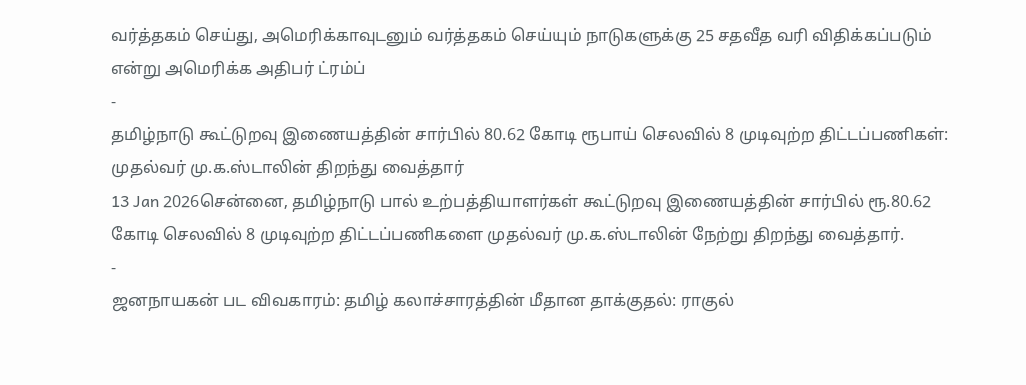வர்த்தகம் செய்து, அமெரிக்காவுடனும் வர்த்தகம் செய்யும் நாடுகளுக்கு 25 சதவீத வரி விதிக்கப்படும் என்று அமெரிக்க அதிபர் ட்ரம்ப்
-
தமிழ்நாடு கூட்டுறவு இணையத்தின் சார்பில் 80.62 கோடி ரூபாய் செலவில் 8 முடிவுற்ற திட்டப்பணிகள்: முதல்வர் மு.க.ஸ்டாலின் திறந்து வைத்தார்
13 Jan 2026சென்னை, தமிழ்நாடு பால் உற்பத்தியாளர்கள் கூட்டுறவு இணையத்தின் சார்பில் ரூ.80.62 கோடி செலவில் 8 முடிவுற்ற திட்டப்பணிகளை முதல்வர் மு.க.ஸ்டாலின் நேற்று திறந்து வைத்தார்.
-
ஜனநாயகன் பட விவகாரம்: தமிழ் கலாச்சாரத்தின் மீதான தாக்குதல்: ராகுல்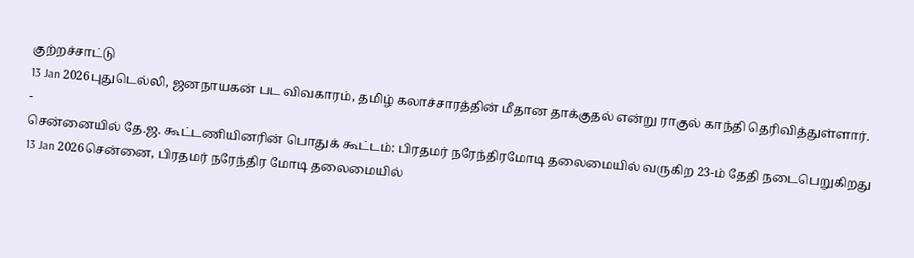குற்றச்சாட்டு
13 Jan 2026புதுடெல்லி, ஜனநாயகன் பட விவகாரம், தமிழ் கலாச்சாரத்தின் மீதான தாக்குதல் என்று ராகுல் காந்தி தெரிவித்துள்ளார்.
-
சென்னையில் தே.ஜ. கூட்டணியினரின் பொதுக் கூட்டம்: பிரதமர் நரேந்திரமோடி தலைமையில் வருகிற 23-ம் தேதி நடைபெறுகிறது
13 Jan 2026சென்னை, பிரதமர் நரேந்திர மோடி தலைமையில்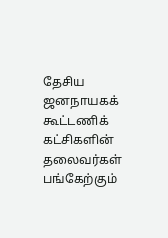தேசிய ஜனநாயகக் கூட்டணிக் கட்சிகளின் தலைவர்கள் பங்கேற்கும்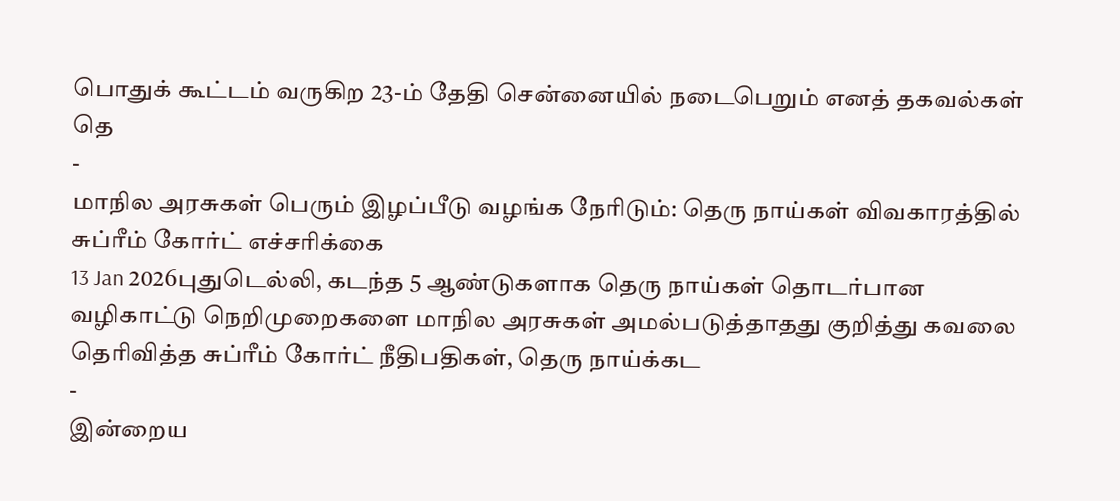பொதுக் கூட்டம் வருகிற 23-ம் தேதி சென்னையில் நடைபெறும் எனத் தகவல்கள் தெ
-
மாநில அரசுகள் பெரும் இழப்பீடு வழங்க நேரிடும்: தெரு நாய்கள் விவகாரத்தில் சுப்ரீம் கோர்ட் எச்சரிக்கை
13 Jan 2026புதுடெல்லி, கடந்த 5 ஆண்டுகளாக தெரு நாய்கள் தொடர்பான வழிகாட்டு நெறிமுறைகளை மாநில அரசுகள் அமல்படுத்தாதது குறித்து கவலை தெரிவித்த சுப்ரீம் கோர்ட் நீதிபதிகள், தெரு நாய்க்கட
-
இன்றைய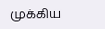முக்கிய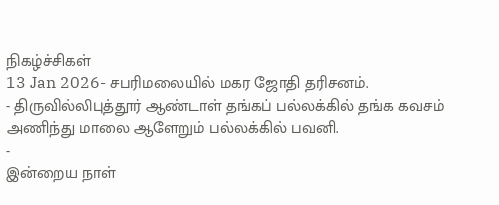நிகழ்ச்சிகள்
13 Jan 2026- சபரிமலையில் மகர ஜோதி தரிசனம்.
- திருவில்லிபுத்தூர் ஆண்டாள் தங்கப் பல்லக்கில் தங்க கவசம் அணிந்து மாலை ஆளேறும் பல்லக்கில் பவனி.
-
இன்றைய நாள்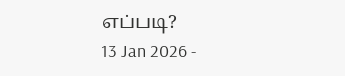எப்படி?
13 Jan 2026 -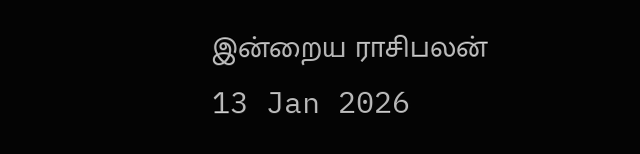இன்றைய ராசிபலன்
13 Jan 2026